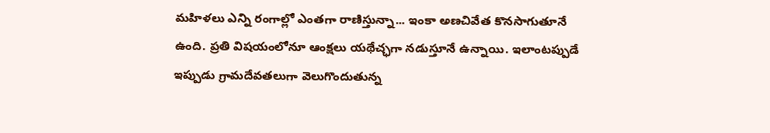మహిళలు ఎన్ని రంగాల్లో ఎంతగా రాణిస్తున్నా... ఇంకా అణచివేత కొనసాగుతూనే ఉంది. ప్రతి విషయంలోనూ ఆంక్షలు యథేచ్ఛగా నడుస్తూనే ఉన్నాయి. ఇలాంటప్పుడే ఇప్పుడు గ్రామదేవతలుగా వెలుగొందుతున్న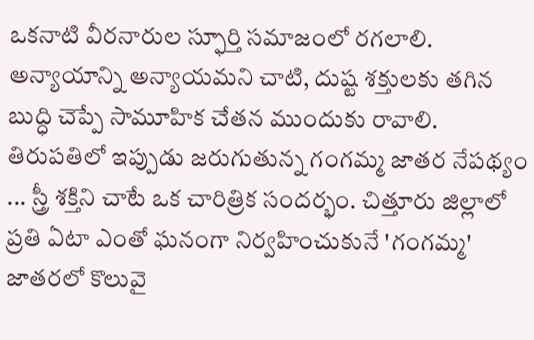ఒకనాటి వీరనారుల స్ఫూర్తి సమాజంలో రగలాలి. అన్యాయాన్ని అన్యాయమని చాటి, దుష్ట శక్తులకు తగిన బుద్ధి చెప్పే సామూహిక చేతన ముందుకు రావాలి. తిరుపతిలో ఇప్పుడు జరుగుతున్న గంగమ్మ జాతర నేపథ్యం ... స్త్రీ శక్తిని చాటే ఒక చారిత్రిక సందర్భం. చిత్తూరు జిల్లాలో ప్రతి ఏటా ఎంతో ఘనంగా నిర్వహించుకునే 'గంగమ్మ' జాతరలో కొలువై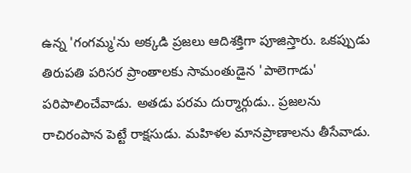ఉన్న 'గంగమ్మ'ను అక్కడి ప్రజలు ఆదిశక్తిగా పూజిస్తారు. ఒకప్పుడు తిరుపతి పరిసర ప్రాంతాలకు సామంతుడైన 'పాలెగాడు' పరిపాలించేవాడు. అతడు పరమ దుర్మార్గుడు.. ప్రజలను రాచిరంపాన పెట్టే రాక్షసుడు. మహిళల మానప్రాణాలను తీసేవాడు.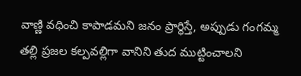వాణ్ణి వధించి కాపాడమని జనం ప్రార్థిస్తే, అప్పుడు గంగమ్మ తల్లి ప్రజల కల్పవల్లిగా వానిని తుద ముట్టించాలని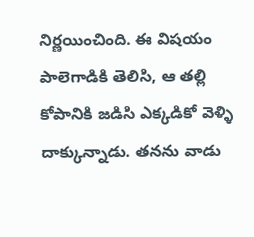నిర్ణయించింది. ఈ విషయం పాలెగాడికి తెలిసి, ఆ తల్లి కోపానికి జడిసి ఎక్కడికో వెళ్ళి దాక్కున్నాడు. తనను వాడు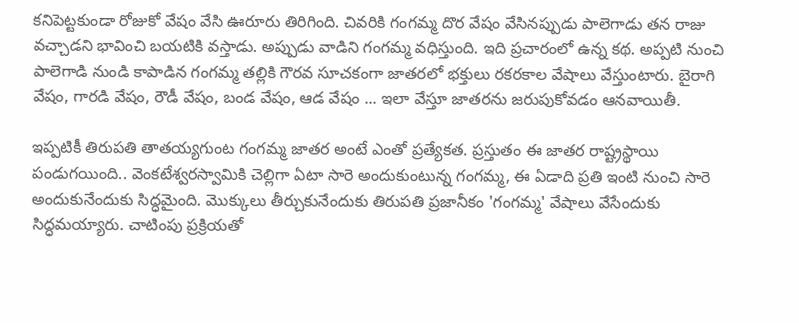కనిపెట్టకుండా రోజుకో వేషం వేసి ఊరూరు తిరిగింది. చివరికి గంగమ్మ దొర వేషం వేసినప్పుడు పాలెగాడు తన రాజు వచ్చాడని భావించి బయటికి వస్తాడు. అప్పుడు వాడిని గంగమ్మ వధిస్తుంది. ఇది ప్రచారంలో ఉన్న కథ. అప్పటి నుంచి పాలెగాడి నుండి కాపాడిన గంగమ్మ తల్లికి గౌరవ సూచకంగా జాతరలో భక్తులు రకరకాల వేషాలు వేస్తుంటారు. బైరాగి వేషం, గారడి వేషం, రౌడీ వేషం, బండ వేషం, ఆడ వేషం ... ఇలా వేస్తూ జాతరను జరుపుకోవడం ఆనవాయితీ.

ఇప్పటికీ తిరుపతి తాతయ్యగుంట గంగమ్మ జాతర అంటే ఎంతో ప్రత్యేకత. ప్రస్తుతం ఈ జాతర రాష్ట్రస్థాయి పండుగయింది.. వెంకటేశ్వరస్వామికి చెల్లిగా ఏటా సారె అందుకుంటున్న గంగమ్మ, ఈ ఏడాది ప్రతి ఇంటి నుంచి సారె అందుకునేందుకు సిద్ధమైంది. మొక్కులు తీర్చుకునేందుకు తిరుపతి ప్రజానీకం 'గంగమ్మ' వేషాలు వేసేందుకు సిద్ధమయ్యారు. చాటింపు ప్రక్రియతో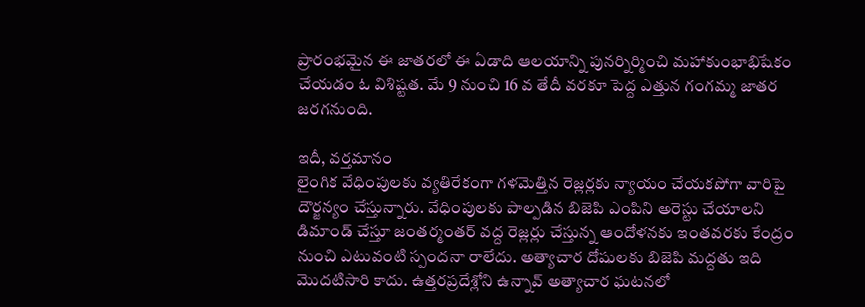ప్రారంభమైన ఈ జాతరలో ఈ ఏడాది ఆలయాన్ని పునర్నిర్మించి మహాకుంభాభిషేకం చేయడం ఓ విశిష్టత. మే 9 నుంచి 16 వ తేదీ వరకూ పెద్ద ఎత్తున గంగమ్మ జాతర జరగనుంది.

ఇదీ, వర్తమానం
లైంగిక వేధింపులకు వ్యతిరేకంగా గళమెత్తిన రెజ్లర్లకు న్యాయం చేయకపోగా వారిపై దౌర్జన్యం చేస్తున్నారు. వేధింపులకు పాల్పడిన బిజెపి ఎంపిని అరెస్టు చేయాలని డిమాండ్ చేస్తూ జంతర్మంతర్ వద్ద రెజ్లర్లు చేస్తున్న ఆందోళనకు ఇంతవరకు కేంద్రం నుంచి ఎటువంటి స్పందనా రాలేదు. అత్యాచార దోషులకు బిజెపి మద్దతు ఇది మొదటిసారి కాదు. ఉత్తరప్రదేశ్లోని ఉన్నావ్ అత్యాచార ఘటనలో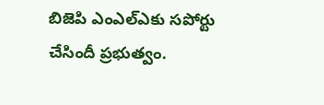బిజెపి ఎంఎల్ఎకు సపోర్టు చేసిందీ ప్రభుత్వం.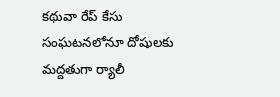కథువా రేప్ కేసు సంఘటనలోనూ దోషులకు మద్దతుగా ర్యాలీ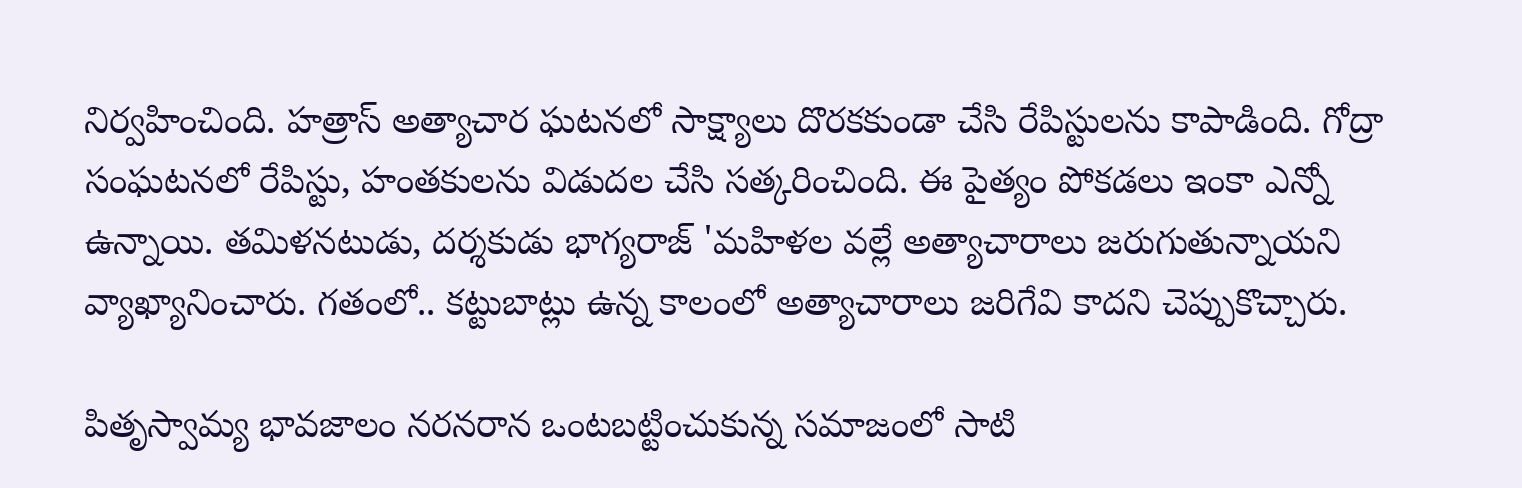నిర్వహించింది. హత్రాస్ అత్యాచార ఘటనలో సాక్ష్యాలు దొరకకుండా చేసి రేపిస్టులను కాపాడింది. గోద్రా సంఘటనలో రేపిస్టు, హంతకులను విడుదల చేసి సత్కరించింది. ఈ పైత్యం పోకడలు ఇంకా ఎన్నో ఉన్నాయి. తమిళనటుడు, దర్శకుడు భాగ్యరాజ్ 'మహిళల వల్లే అత్యాచారాలు జరుగుతున్నాయని వ్యాఖ్యానించారు. గతంలో.. కట్టుబాట్లు ఉన్న కాలంలో అత్యాచారాలు జరిగేవి కాదని చెప్పుకొచ్చారు.

పితృస్వామ్య భావజాలం నరనరాన ఒంటబట్టించుకున్న సమాజంలో సాటి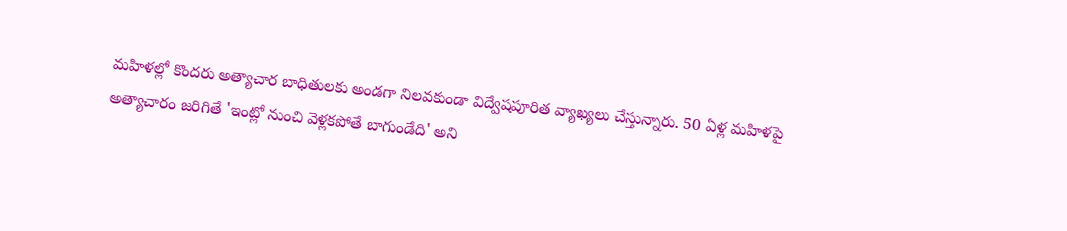మహిళల్లో కొందరు అత్యాచార బాధితులకు అండగా నిలవకుండా విద్వేషపూరిత వ్యాఖ్యలు చేస్తున్నారు. 50 ఏళ్ల మహిళపై అత్యాచారం జరిగితే 'ఇంట్లో నుంచి వెళ్లకపోతే బాగుండేది' అని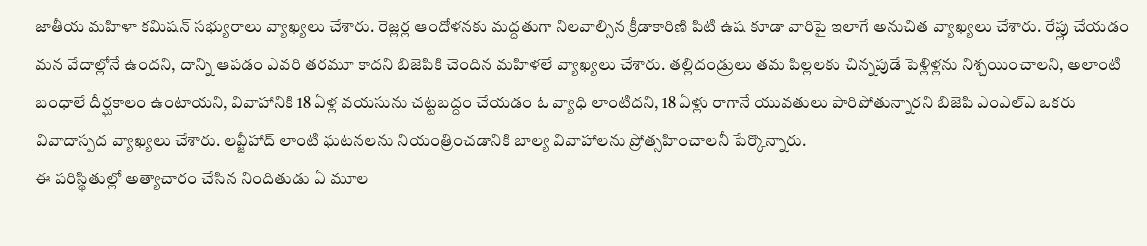జాతీయ మహిళా కమిషన్ సభ్యురాలు వ్యాఖ్యలు చేశారు. రెజ్లర్ల ఆందోళనకు మద్దతుగా నిలవాల్సిన క్రీడాకారిణి పిటి ఉష కూడా వారిపై ఇలాగే అనుచిత వ్యాఖ్యలు చేశారు. రేప్లు చేయడం మన వేదాల్లోనే ఉందని, దాన్ని ఆపడం ఎవరి తరమూ కాదని బిజెపికి చెందిన మహిళలే వ్యాఖ్యలు చేశారు. తల్లిదండ్రులు తమ పిల్లలకు చిన్నపుడే పెళ్లిళ్లను నిశ్చయించాలని, అలాంటి బంధాలే దీర్ఘకాలం ఉంటాయని, వివాహానికి 18 ఏళ్ల వయసును చట్టబద్దం చేయడం ఓ వ్యాధి లాంటిదని, 18 ఏళ్లు రాగానే యువతులు పారిపోతున్నారని బిజెపి ఎంఎల్ఎ ఒకరు వివాదాస్పద వ్యాఖ్యలు చేశారు. లవ్జీహాద్ లాంటి ఘటనలను నియంత్రించడానికి బాల్య వివాహాలను ప్రోత్సహించాలనీ పేర్కొన్నారు.
ఈ పరిస్థితుల్లో అత్యాచారం చేసిన నిందితుడు ఏ మూల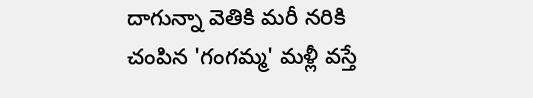దాగున్నా వెతికి మరీ నరికి చంపిన 'గంగమ్మ' మళ్లీ వస్తే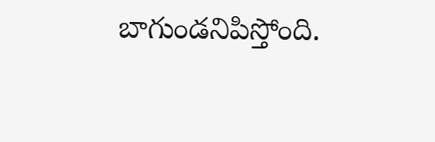బాగుండనిపిస్తోంది.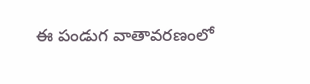ఈ పండుగ వాతావరణంలో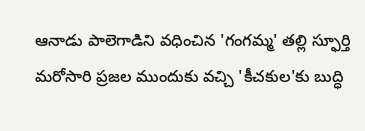ఆనాడు పాలెగాడిని వధించిన 'గంగమ్మ' తల్లి స్ఫూర్తి మరోసారి ప్రజల ముందుకు వచ్చి 'కీచకుల'కు బుద్ధి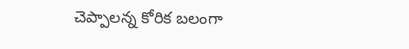చెప్పాలన్న కోరిక బలంగా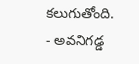కలుగుతోంది.
- అవనిగడ్డ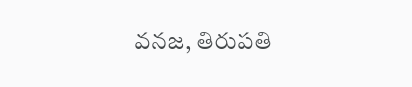వనజ, తిరుపతి